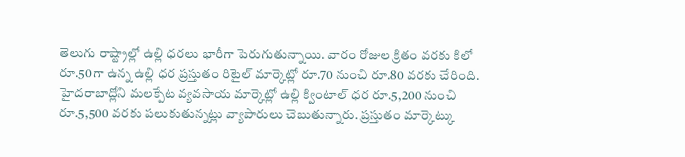తెలుగు రాష్ట్రాల్లో ఉల్లి ధరలు భారీగా పెరుగుతున్నాయి. వారం రోజుల క్రితం వరకు కిలో రూ.50గా ఉన్న ఉల్లి ధర ప్రస్తుతం రిటైల్ మార్కెట్లో రూ.70 నుంచి రూ.80 వరకు చేరింది. హైదరాబాద్లోని మలక్పేట వ్యవసాయ మార్కెట్లో ఉల్లి క్వింటాల్ ధర రూ.5,200 నుంచి రూ.5,500 వరకు పలుకుతున్నట్లు వ్యాపారులు చెబుతున్నారు. ప్రస్తుతం మార్కెట్కు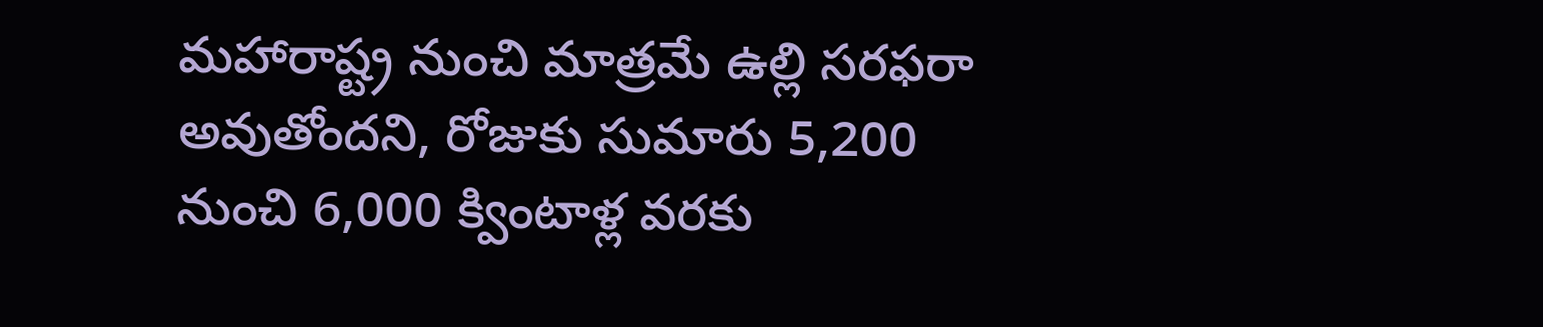మహారాష్ట్ర నుంచి మాత్రమే ఉల్లి సరఫరా అవుతోందని, రోజుకు సుమారు 5,200 నుంచి 6,000 క్వింటాళ్ల వరకు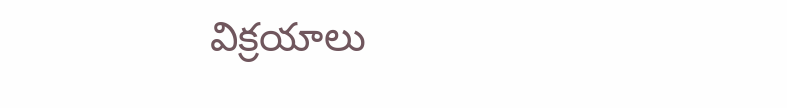విక్రయాలు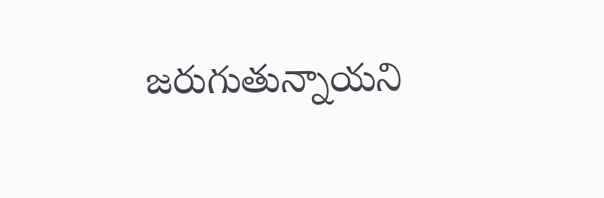జరుగుతున్నాయని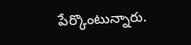పేర్కొంటున్నారు.